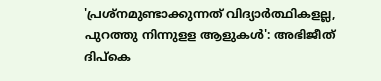'പ്രശ്‌നമുണ്ടാക്കുന്നത് വിദ്യാര്‍ത്ഥികളല്ല, പുറത്തു നിന്നുളള ആളുകള്‍': അഭിജീത് ദിപ്‌കെ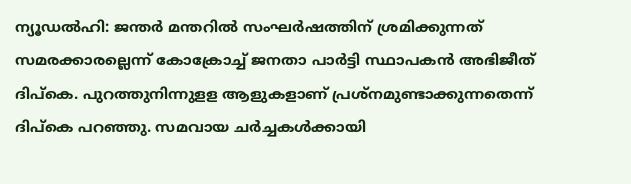ന്യൂഡല്‍ഹി: ജന്തര്‍ മന്തറില്‍ സംഘര്‍ഷത്തിന് ശ്രമിക്കുന്നത് സമരക്കാരല്ലെന്ന് കോക്രോച്ച് ജനതാ പാര്‍ട്ടി സ്ഥാപകന്‍ അഭിജീത് ദിപ്‌കെ. പുറത്തുനിന്നുളള ആളുകളാണ് പ്രശ്‌നമുണ്ടാക്കുന്നതെന്ന് ദിപ്‌കെ പറഞ്ഞു. സമവായ ചര്‍ച്ചകള്‍ക്കായി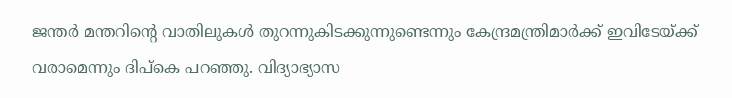ജന്തര്‍ മന്തറിന്റെ വാതിലുകള്‍ തുറന്നുകിടക്കുന്നുണ്ടെന്നും കേന്ദ്രമന്ത്രിമാര്‍ക്ക് ഇവിടേയ്ക്ക് വരാമെന്നും ദിപ്‌കെ പറഞ്ഞു. വിദ്യാഭ്യാസ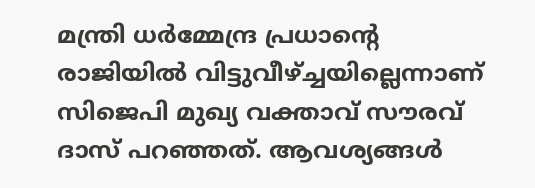മന്ത്രി ധര്‍മ്മേന്ദ്ര പ്രധാന്റെ രാജിയില്‍ വിട്ടുവീഴ്ച്ചയില്ലെന്നാണ് സിജെപി മുഖ്യ വക്താവ് സൗരവ് ദാസ് പറഞ്ഞത്. ആവശ്യങ്ങള്‍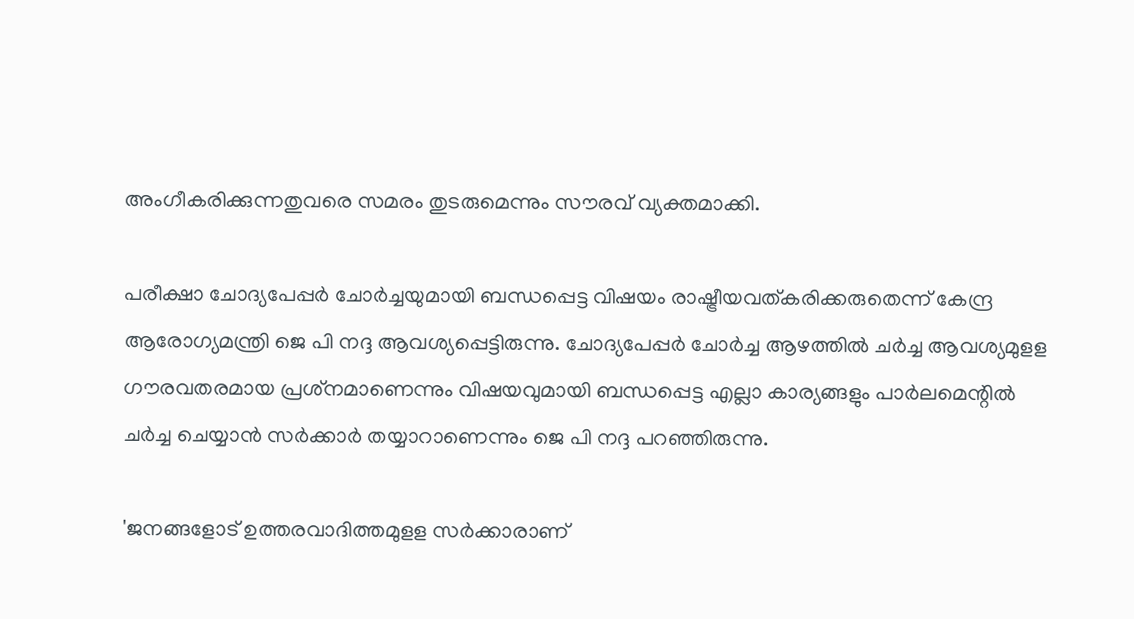അംഗീകരിക്കുന്നതുവരെ സമരം തുടരുമെന്നും സൗരവ് വ്യക്തമാക്കി.

പരീക്ഷാ ചോദ്യപേപ്പര്‍ ചോര്‍ച്ചയുമായി ബന്ധപ്പെട്ട വിഷയം രാഷ്ട്രീയവത്കരിക്കരുതെന്ന് കേന്ദ്ര ആരോഗ്യമന്ത്രി ജെ പി നദ്ദ ആവശ്യപ്പെട്ടിരുന്നു. ചോദ്യപേപ്പര്‍ ചോര്‍ച്ച ആഴത്തില്‍ ചര്‍ച്ച ആവശ്യമുളള ഗൗരവതരമായ പ്രശ്‌നമാണെന്നും വിഷയവുമായി ബന്ധപ്പെട്ട എല്ലാ കാര്യങ്ങളും പാര്‍ലമെന്റില്‍ ചര്‍ച്ച ചെയ്യാന്‍ സര്‍ക്കാര്‍ തയ്യാറാണെന്നും ജെ പി നദ്ദ പറഞ്ഞിരുന്നു.

'ജനങ്ങളോട് ഉത്തരവാദിത്തമുളള സര്‍ക്കാരാണ്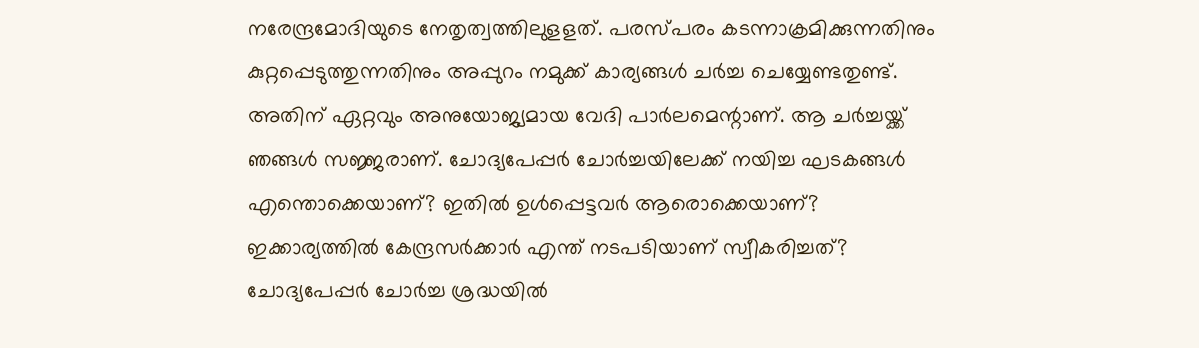നരേന്ദ്രമോദിയുടെ നേതൃത്വത്തിലുളളത്. പരസ്പരം കടന്നാക്രമിക്കുന്നതിനും കുറ്റപ്പെടുത്തുന്നതിനും അപ്പുറം നമുക്ക് കാര്യങ്ങള്‍ ചര്‍ച്ച ചെയ്യേണ്ടതുണ്ട്. അതിന് ഏറ്റവും അനുയോജ്യമായ വേദി പാര്‍ലമെന്റാണ്. ആ ചര്‍ച്ചയ്ക്ക് ഞങ്ങള്‍ സജ്ജരാണ്. ചോദ്യപേപ്പര്‍ ചോര്‍ച്ചയിലേക്ക് നയിച്ച ഘടകങ്ങള്‍ എന്തൊക്കെയാണ്? ഇതില്‍ ഉള്‍പ്പെട്ടവര്‍ ആരൊക്കെയാണ്? ഇക്കാര്യത്തില്‍ കേന്ദ്രസര്‍ക്കാര്‍ എന്ത് നടപടിയാണ് സ്വീകരിച്ചത്? ചോദ്യപേപ്പര്‍ ചോര്‍ച്ച ശ്രദ്ധയില്‍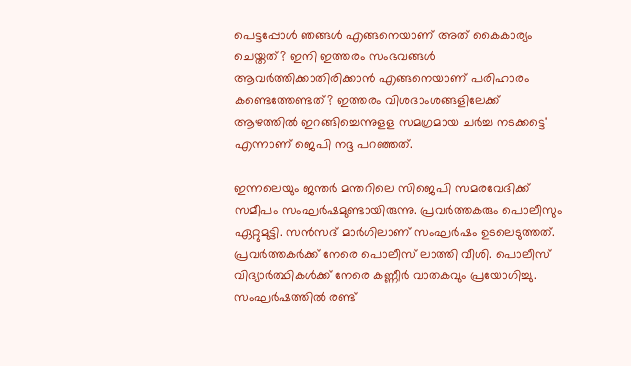പെട്ടപ്പോള്‍ ഞങ്ങള്‍ എങ്ങനെയാണ് അത് കൈകാര്യം ചെയ്തത്? ഇനി ഇത്തരം സംഭവങ്ങള്‍ ആവര്‍ത്തിക്കാതിരിക്കാന്‍ എങ്ങനെയാണ് പരിഹാരം കണ്ടെത്തേണ്ടത്? ഇത്തരം വിശദാംശങ്ങളിലേക്ക് ആഴത്തില്‍ ഇറങ്ങിച്ചെന്നുളള സമഗ്രമായ ചര്‍ച്ച നടക്കട്ടെ' എന്നാണ് ജെപി നദ്ദ പറഞ്ഞത്.

ഇന്നലെയും ജന്തര്‍ മന്തറിലെ സിജെപി സമരവേദിക്ക് സമീപം സംഘർഷമുണ്ടായിരുന്നു. പ്രവര്‍ത്തകരും പൊലീസും ഏറ്റുമുട്ടി. സന്‍സദ് മാര്‍ഗിലാണ് സംഘര്‍ഷം ഉടലെടുത്തത്. പ്രവര്‍ത്തകര്‍ക്ക് നേരെ പൊലീസ് ലാത്തി വീശി. പൊലീസ് വിദ്യാര്‍ത്ഥികള്‍ക്ക് നേരെ കണ്ണീര്‍ വാതകവും പ്രയോഗിച്ചു. സംഘര്‍ഷത്തില്‍ രണ്ട്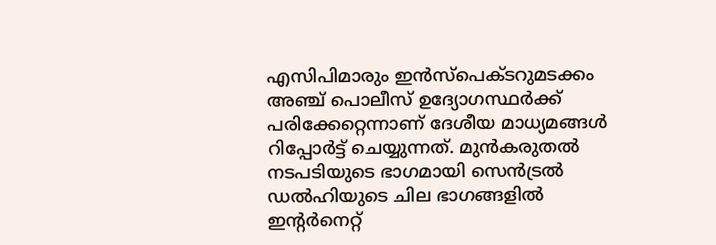എസിപിമാരും ഇന്‍സ്‌പെക്ടറുമടക്കം അഞ്ച് പൊലീസ് ഉദ്യോഗസ്ഥര്‍ക്ക് പരിക്കേറ്റെന്നാണ് ദേശീയ മാധ്യമങ്ങള്‍ റിപ്പോര്‍ട്ട് ചെയ്യുന്നത്. മുന്‍കരുതല്‍ നടപടിയുടെ ഭാഗമായി സെന്‍ട്രല്‍ ഡല്‍ഹിയുടെ ചില ഭാഗങ്ങളില്‍ ഇന്റര്‍നെറ്റ്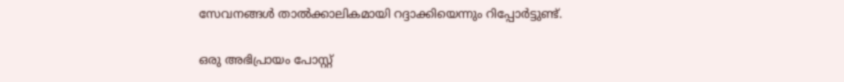സേവനങ്ങള്‍ താല്‍ക്കാലികമായി റദ്ദാക്കിയെന്നും റിപ്പോര്‍ട്ടുണ്ട്.

ഒരു അഭിപ്രായം പോസ്റ്റ്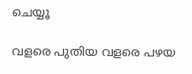ചെയ്യൂ

വളരെ പുതിയ വളരെ പഴയ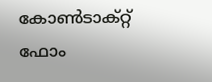കോൺടാക്റ്റ് ഫോം